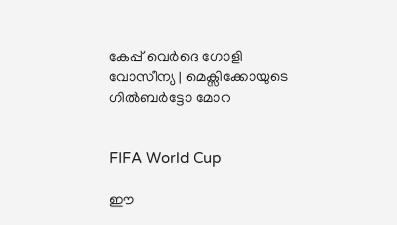കേപ്പ് വെർദെ ഗോളി വോസീന്യ | മെക്സിക്കോയുടെ ഗിൽബർട്ടോ മോറ


FIFA World Cup

ഈ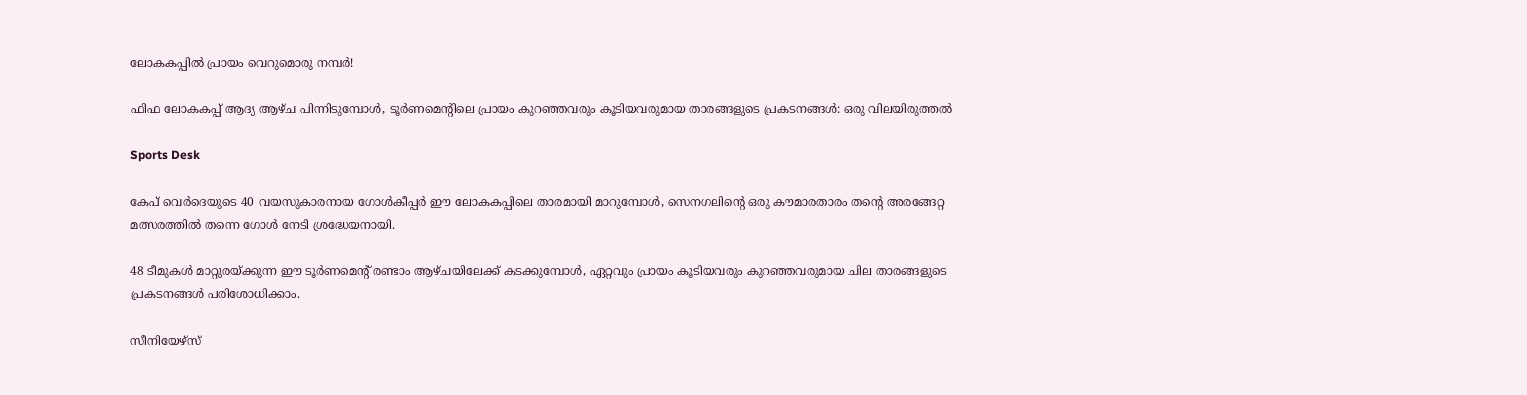ലോകകപ്പിൽ പ്രായം വെറുമൊരു നമ്പർ!

ഫിഫ ലോകകപ്പ് ആദ്യ ആഴ്ച പിന്നിടുമ്പോൾ, ടൂർണമെന്‍റിലെ പ്രായം കുറഞ്ഞവരും കൂടിയവരുമായ താരങ്ങളുടെ പ്രകടനങ്ങൾ: ഒരു വിലയിരുത്തൽ

Sports Desk

കേപ് വെർദെയുടെ 40 വയസുകാരനായ ഗോൾകീപ്പർ ഈ ലോകകപ്പിലെ താരമായി മാറുമ്പോൾ, സെനഗലിന്‍റെ ഒരു കൗമാരതാരം തന്‍റെ അരങ്ങേറ്റ മത്സരത്തിൽ തന്നെ ഗോൾ നേടി ശ്രദ്ധേയനായി.

48 ടീമുകൾ മാറ്റുരയ്ക്കുന്ന ഈ ടൂർണമെന്‍റ് രണ്ടാം ആഴ്ചയിലേക്ക് കടക്കുമ്പോൾ, ഏറ്റവും പ്രായം കൂടിയവരും കുറഞ്ഞവരുമായ ചില താരങ്ങളുടെ പ്രകടനങ്ങൾ പരിശോധിക്കാം.

സീനിയേഴ്സ്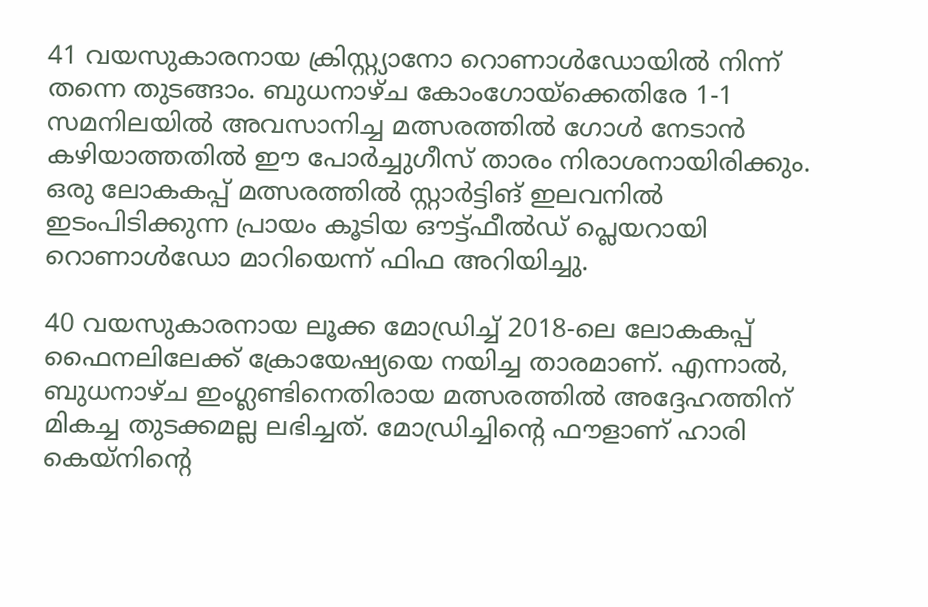41 വയസുകാരനായ ക്രിസ്റ്റ്യാനോ റൊണാൾഡോയിൽ നിന്ന് തന്നെ തുടങ്ങാം. ബുധനാഴ്ച കോംഗോയ്‌ക്കെതിരേ 1-1 സമനിലയിൽ അവസാനിച്ച മത്സരത്തിൽ ഗോൾ നേടാൻ കഴിയാത്തതിൽ ഈ പോർച്ചുഗീസ് താരം നിരാശനായിരിക്കും. ഒരു ലോകകപ്പ് മത്സരത്തിൽ സ്റ്റാർട്ടിങ് ഇലവനിൽ ഇടംപിടിക്കുന്ന പ്രായം കൂടിയ ഔട്ട്ഫീൽഡ് പ്ലെയറായി റൊണാൾഡോ മാറിയെന്ന് ഫിഫ അറിയിച്ചു.

40 വയസുകാരനായ ലൂക്ക മോഡ്രിച്ച് 2018-ലെ ലോകകപ്പ് ഫൈനലിലേക്ക് ക്രോയേഷ്യയെ നയിച്ച താരമാണ്. എന്നാൽ, ബുധനാഴ്ച ഇംഗ്ലണ്ടിനെതിരായ മത്സരത്തിൽ അദ്ദേഹത്തിന് മികച്ച തുടക്കമല്ല ലഭിച്ചത്. മോഡ്രിച്ചിന്‍റെ ഫൗളാണ് ഹാരി കെയ്നിന്‍റെ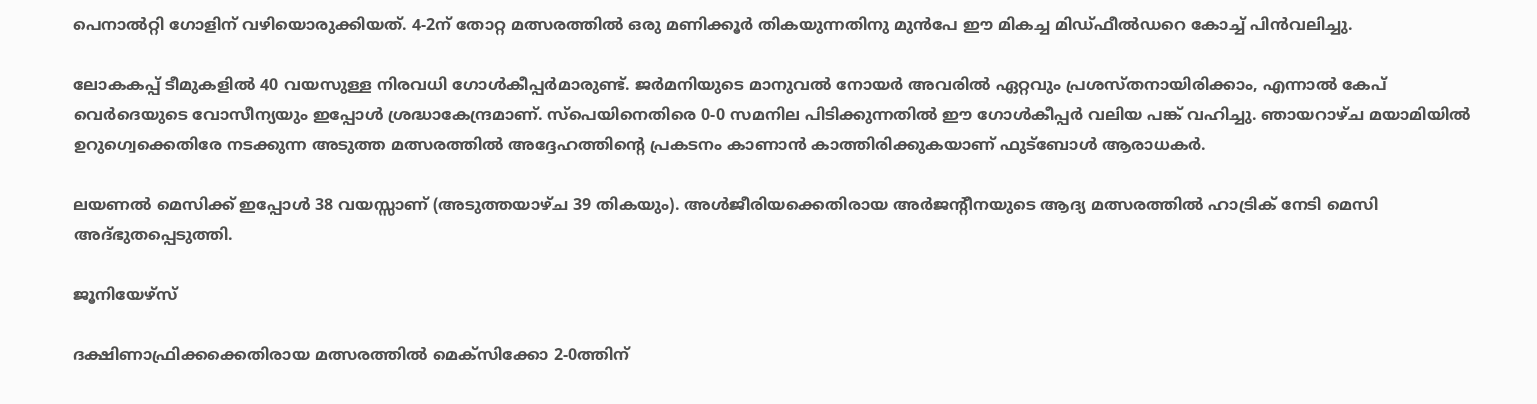പെനാൽറ്റി ഗോളിന് വഴിയൊരുക്കിയത്. 4-2ന് തോറ്റ മത്സരത്തിൽ ഒരു മണിക്കൂർ തികയുന്നതിനു മുൻപേ ഈ മികച്ച മിഡ്ഫീൽഡറെ കോച്ച് പിൻവലിച്ചു.

ലോകകപ്പ് ടീമുകളിൽ 40 വയസുള്ള നിരവധി ഗോൾകീപ്പർമാരുണ്ട്. ജർമനിയുടെ മാനുവൽ നോയർ അവരിൽ ഏറ്റവും പ്രശസ്തനായിരിക്കാം, എന്നാൽ കേപ് വെർദെയുടെ വോസീന്യയും ഇപ്പോൾ ശ്രദ്ധാകേന്ദ്രമാണ്. സ്‌പെയിനെതിരെ 0-0 സമനില പിടിക്കുന്നതിൽ ഈ ഗോൾകീപ്പർ വലിയ പങ്ക് വഹിച്ചു. ഞായറാഴ്ച മയാമിയിൽ ഉറുഗ്വെക്കെതിരേ നടക്കുന്ന അടുത്ത മത്സരത്തിൽ അദ്ദേഹത്തിന്‍റെ പ്രകടനം കാണാൻ കാത്തിരിക്കുകയാണ് ഫുട്ബോൾ ആരാധകർ.

ലയണൽ മെസിക്ക് ഇപ്പോൾ 38 വയസ്സാണ് (അടുത്തയാഴ്ച 39 തികയും). അൾജീരിയക്കെതിരായ അർജന്‍റീനയുടെ ആദ്യ മത്സരത്തിൽ ഹാട്രിക് നേടി മെസി അദ്ഭുതപ്പെടുത്തി.

ജൂനിയേഴ്സ്

ദക്ഷിണാഫ്രിക്കക്കെതിരായ മത്സരത്തിൽ മെക്സിക്കോ 2-0ത്തിന്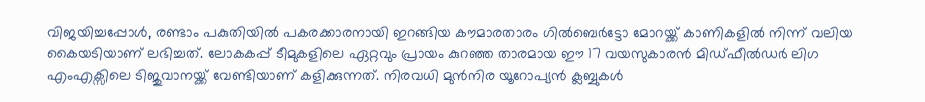വിജയിച്ചപ്പോൾ, രണ്ടാം പകുതിയിൽ പകരക്കാരനായി ഇറങ്ങിയ കൗമാരതാരം ഗിൽബെർട്ടോ മോറയ്ക്ക് കാണികളിൽ നിന്ന് വലിയ കൈയടിയാണ് ലഭിച്ചത്. ലോകകപ്പ് ടീമുകളിലെ ഏറ്റവും പ്രായം കുറഞ്ഞ താരമായ ഈ 17 വയസുകാരൻ മിഡ്ഫീൽഡർ ലിഗ എംഎക്സിലെ ടിജുവാനയ്ക്ക് വേണ്ടിയാണ് കളിക്കുന്നത്. നിരവധി മുൻനിര യൂറോപ്യൻ ക്ലബ്ബുകൾ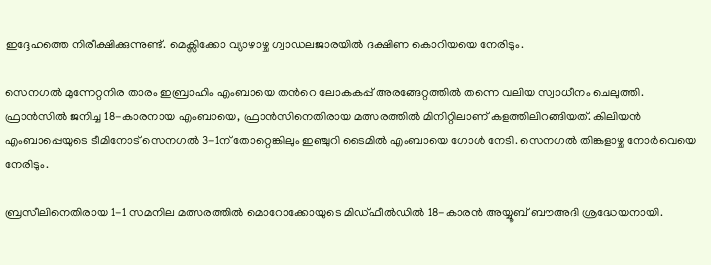ഇദ്ദേഹത്തെ നിരീക്ഷിക്കുന്നുണ്ട്. മെക്സിക്കോ വ്യാഴാഴ്ച ഗ്വാഡലജാരയിൽ ദക്ഷിണ കൊറിയയെ നേരിടും.

സെനഗൽ മുന്നേറ്റനിര താരം ഇബ്രാഹിം എംബായെ തന്‍റെ ലോകകപ്പ് അരങ്ങേറ്റത്തിൽ തന്നെ വലിയ സ്വാധീനം ചെലുത്തി. ഫ്രാൻസിൽ ജനിച്ച 18-കാരനായ എംബായെ, ഫ്രാൻസിനെതിരായ മത്സരത്തിൽ മിനിറ്റിലാണ് കളത്തിലിറങ്ങിയത്. കിലിയൻ എംബാപ്പെയുടെ ടീമിനോട് സെനഗൽ 3-1ന് തോറ്റെങ്കിലും ഇഞ്ചുറി ടൈമിൽ എംബായെ ഗോൾ നേടി. സെനഗൽ തിങ്കളാഴ്ച നോർവെയെ നേരിടും.

ബ്രസീലിനെതിരായ 1-1 സമനില മത്സരത്തിൽ മൊറോക്കോയുടെ മിഡ്ഫീൽഡിൽ 18-കാരൻ അയ്യൂബ് ബൗഅദി ശ്രദ്ധേയനായി.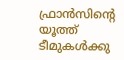ഫ്രാൻസിന്‍റെ യൂത്ത് ടീമുകൾക്കു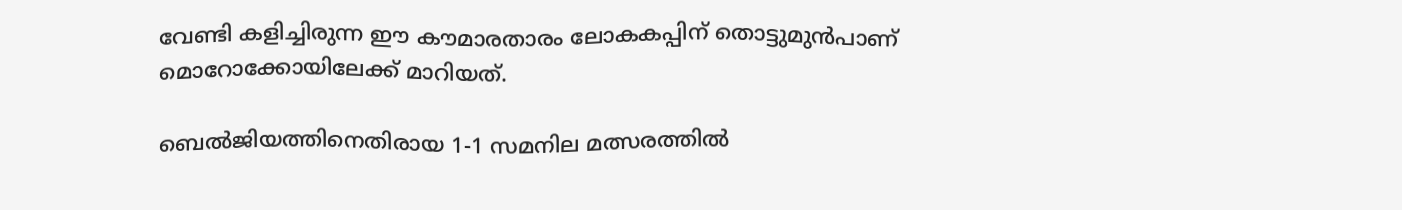വേണ്ടി കളിച്ചിരുന്ന ഈ കൗമാരതാരം ലോകകപ്പിന് തൊട്ടുമുൻപാണ് മൊറോക്കോയിലേക്ക് മാറിയത്.

ബെൽജിയത്തിനെതിരായ 1-1 സമനില മത്സരത്തിൽ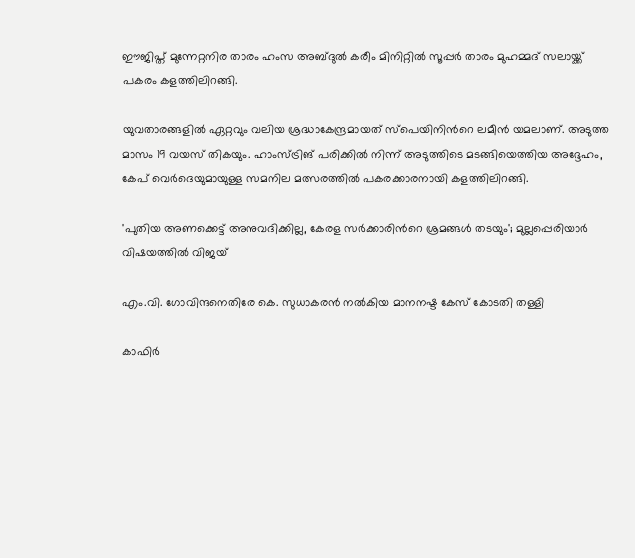ഈജിപ്ത് മുന്നേറ്റനിര താരം ഹംസ അബ്ദുൽ കരീം മിനിറ്റിൽ സൂപ്പർ താരം മുഹമ്മദ് സലായ്ക്ക് പകരം കളത്തിലിറങ്ങി.

യുവതാരങ്ങളിൽ ഏറ്റവും വലിയ ശ്രദ്ധാകേന്ദ്രമായത് സ്പെയിനിന്‍റെ ലമീൻ യമലാണ്. അടുത്ത മാസം 19 വയസ് തികയും. ഹാംസ്ട്രിങ് പരിക്കിൽ നിന്ന് അടുത്തിടെ മടങ്ങിയെത്തിയ അദ്ദേഹം, കേപ് വെർദെയുമായുള്ള സമനില മത്സരത്തിൽ പകരക്കാരനായി കളത്തിലിറങ്ങി.

'പുതിയ അണക്കെട്ട് അനുവദിക്കില്ല, കേരള സർക്കാരിന്‍റെ ശ്രമങ്ങൾ തടയും'; മുല്ലപ്പെരിയാർ വിഷയത്തിൽ വിജയ്

എം.വി. ഗോവിന്ദനെതിരേ കെ. സുധാകരൻ നൽകിയ മാനനഷ്ട കേസ് കോടതി തള്ളി

കാഫിർ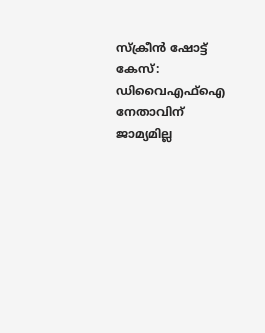സ്ക്രീൻ ഷോട്ട് കേസ്: ഡിവൈഎഫ്ഐ നേതാവിന് ജാമ‍്യമില്ല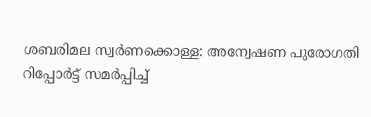ശബരിമല സ്വർണക്കൊള്ള: അന്വേഷണ പുരോഗതി റിപ്പോർട്ട് സമർപ്പിച്ച്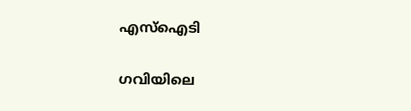എസ്ഐടി

ഗവിയിലെ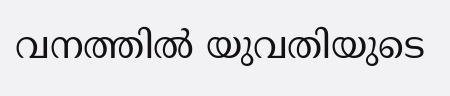വനത്തിൽ യുവതിയുടെ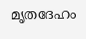മൃതദേഹം